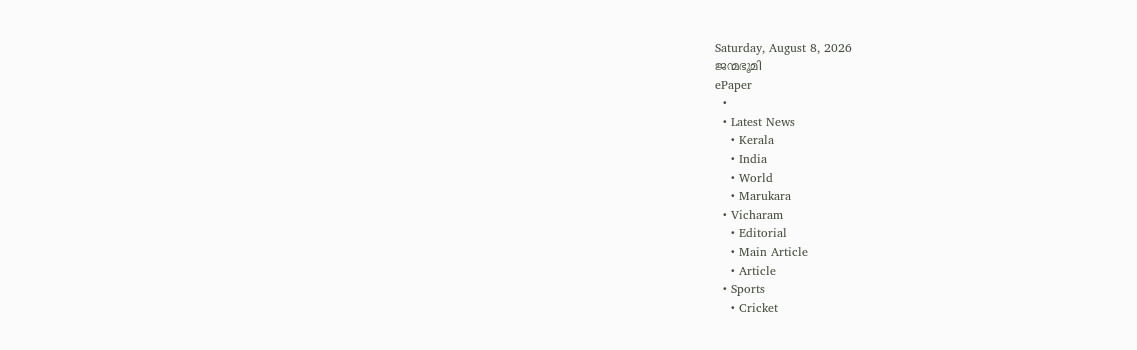Saturday, August 8, 2026
ജന്മഭൂമി
ePaper
  •
  • Latest News
    • Kerala
    • India
    • World
    • Marukara
  • Vicharam
    • Editorial
    • Main Article
    • Article
  • Sports
    • Cricket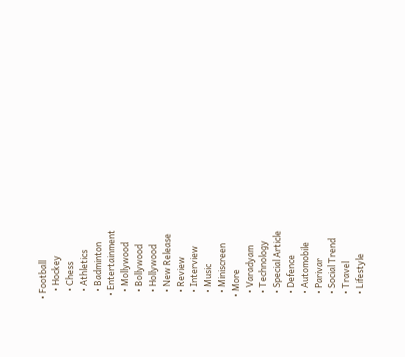• Football
    • Hockey
    • Chess
    • Athletics
    • Badminton
  • Entertainment
    • Mollywood
    • Bollywood
    • Hollywood
    • New Release
    • Review
    • Interview
    • Music
    • Miniscreen
  • More
    • Varadyam
    • Technology
    • Special Article
    • Defence
    • Automobile
    • Parivar
    • Social Trend
    • Travel
    • Lifestyle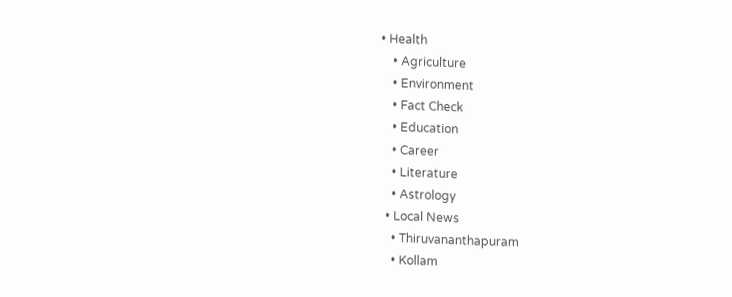• Health
    • Agriculture
    • Environment
    • Fact Check
    • Education
    • Career
    • Literature
    • Astrology
  • Local News
    • Thiruvananthapuram
    • Kollam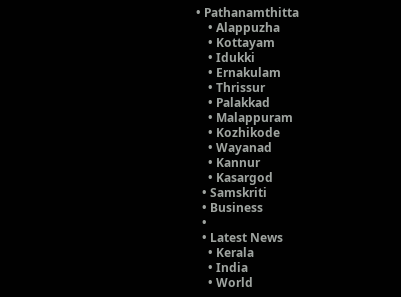• Pathanamthitta
    • Alappuzha
    • Kottayam
    • Idukki
    • Ernakulam
    • Thrissur
    • Palakkad
    • Malappuram
    • Kozhikode
    • Wayanad
    • Kannur
    • Kasargod
  • Samskriti
  • Business
  •
  • Latest News
    • Kerala
    • India
    • World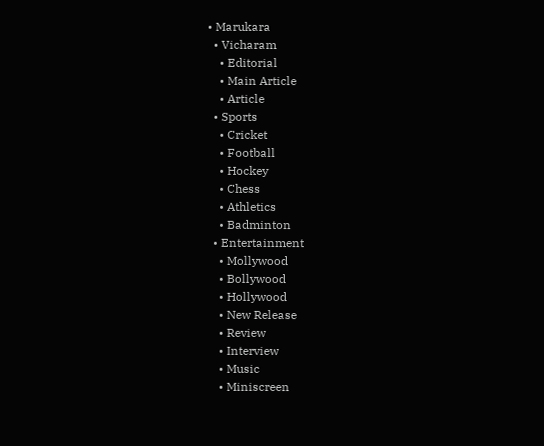• Marukara
  • Vicharam
    • Editorial
    • Main Article
    • Article
  • Sports
    • Cricket
    • Football
    • Hockey
    • Chess
    • Athletics
    • Badminton
  • Entertainment
    • Mollywood
    • Bollywood
    • Hollywood
    • New Release
    • Review
    • Interview
    • Music
    • Miniscreen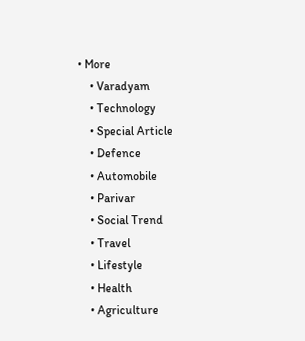• More
    • Varadyam
    • Technology
    • Special Article
    • Defence
    • Automobile
    • Parivar
    • Social Trend
    • Travel
    • Lifestyle
    • Health
    • Agriculture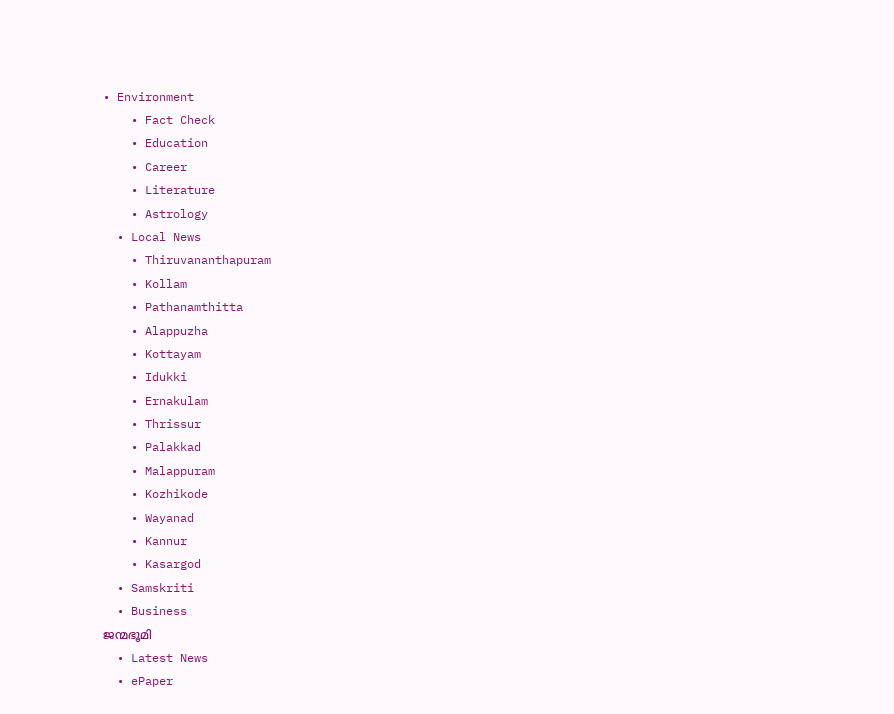• Environment
    • Fact Check
    • Education
    • Career
    • Literature
    • Astrology
  • Local News
    • Thiruvananthapuram
    • Kollam
    • Pathanamthitta
    • Alappuzha
    • Kottayam
    • Idukki
    • Ernakulam
    • Thrissur
    • Palakkad
    • Malappuram
    • Kozhikode
    • Wayanad
    • Kannur
    • Kasargod
  • Samskriti
  • Business
ജന്മഭൂമി
  • Latest News
  • ePaper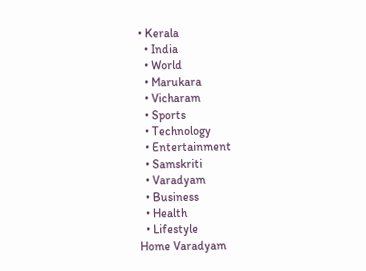• Kerala
  • India
  • World
  • Marukara
  • Vicharam
  • Sports
  • Technology
  • Entertainment
  • Samskriti
  • Varadyam
  • Business
  • Health
  • Lifestyle
Home Varadyam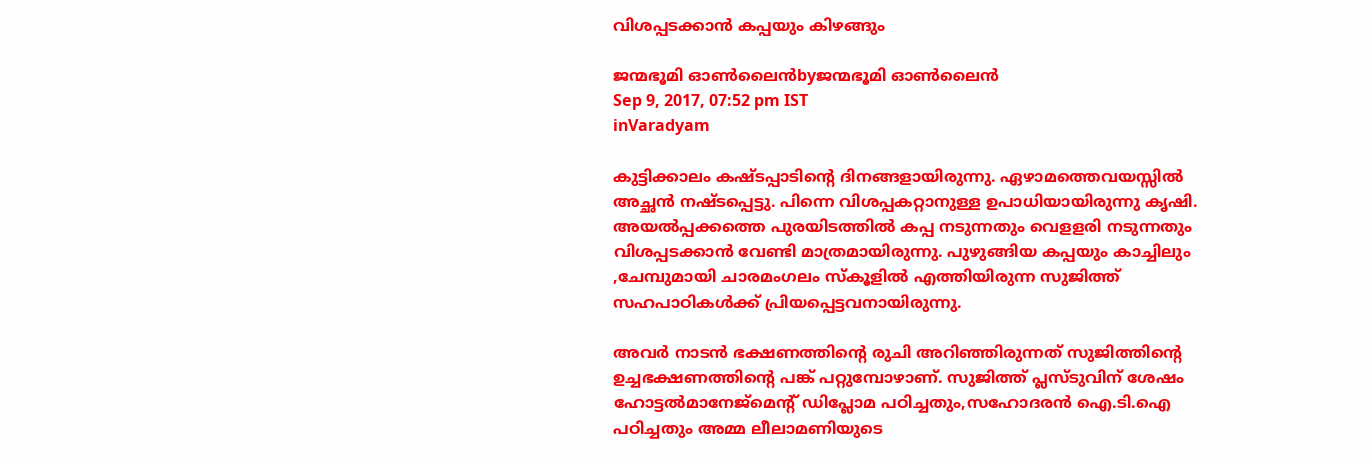വിശപ്പടക്കാന്‍ കപ്പയും കിഴങ്ങും

ജന്മഭൂമി ഓണ്‍ലൈന്‍byജന്മഭൂമി ഓണ്‍ലൈന്‍
Sep 9, 2017, 07:52 pm IST
inVaradyam

കുട്ടിക്കാലം കഷ്ടപ്പാടിന്റെ ദിനങ്ങളായിരുന്നു. ഏഴാമത്തെവയസ്സില്‍ അച്ഛന്‍ നഷ്ടപ്പെട്ടു. പിന്നെ വിശപ്പകറ്റാനുള്ള ഉപാധിയായിരുന്നു കൃഷി. അയല്‍പ്പക്കത്തെ പുരയിടത്തില്‍ കപ്പ നടുന്നതും വെളളരി നടുന്നതും വിശപ്പടക്കാന്‍ വേണ്ടി മാത്രമായിരുന്നു. പുഴുങ്ങിയ കപ്പയും കാച്ചിലും ,ചേമ്പുമായി ചാരമംഗലം സ്‌കൂളില്‍ എത്തിയിരുന്ന സുജിത്ത് സഹപാഠികള്‍ക്ക് പ്രിയപ്പെട്ടവനായിരുന്നു.

അവര്‍ നാടന്‍ ഭക്ഷണത്തിന്റെ രുചി അറിഞ്ഞിരുന്നത് സുജിത്തിന്റെ ഉച്ചഭക്ഷണത്തിന്റെ പങ്ക് പറ്റുമ്പോഴാണ്. സുജിത്ത് പ്ലസ്ടുവിന് ശേഷം ഹോട്ടല്‍മാനേജ്മെന്റ് ഡിപ്ലോമ പഠിച്ചതും,സഹോദരന്‍ ഐ.ടി.ഐ പഠിച്ചതും അമ്മ ലീലാമണിയുടെ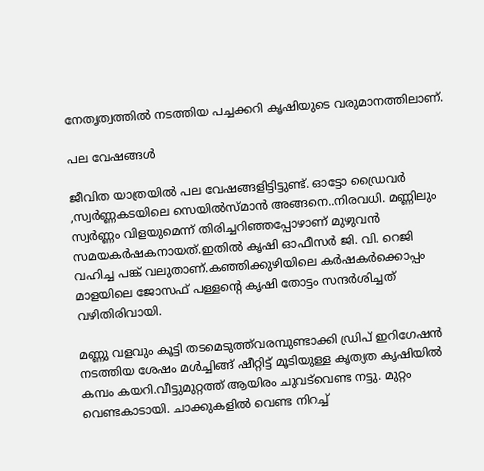നേതൃത്വത്തില്‍ നടത്തിയ പച്ചക്കറി കൃഷിയുടെ വരുമാനത്തിലാണ്.

പല വേഷങ്ങള്‍

ജീവിത യാത്രയില്‍ പല വേഷങ്ങളിട്ടിട്ടുണ്ട്. ഓട്ടോ ഡ്രൈവര്‍ ,സ്വര്‍ണ്ണകടയിലെ സെയില്‍സ്മാന്‍ അങ്ങനെ..നിരവധി. മണ്ണിലും സ്വര്‍ണ്ണം വിളയുമെന്ന് തിരിച്ചറിഞ്ഞപ്പോഴാണ് മുഴുവന്‍ സമയകര്‍ഷകനായത്.ഇതില്‍ കൃഷി ഓഫീസര്‍ ജി. വി. റെജി വഹിച്ച പങ്ക് വലുതാണ്.കഞ്ഞിക്കുഴിയിലെ കര്‍ഷകര്‍ക്കൊപ്പം മാളയിലെ ജോസഫ് പള്ളന്റെ കൃഷി തോട്ടം സന്ദര്‍ശിച്ചത് വഴിതിരിവായി.

മണ്ണു വളവും കൂട്ടി തടമെടുത്ത്‌വരമ്പുണ്ടാക്കി ഡ്രിപ് ഇറിഗേഷന്‍ നടത്തിയ ശേഷം മള്‍ച്ചിങ്ങ് ഷീറ്റിട്ട് മൂടിയുള്ള കൃത്യത കൃഷിയില്‍ കമ്പം കയറി.വീട്ടുമുറ്റത്ത് ആയിരം ചുവട്‌വെണ്ട നട്ടു. മുറ്റം വെണ്ടകാടായി. ചാക്കുകളില്‍ വെണ്ട നിറച്ച്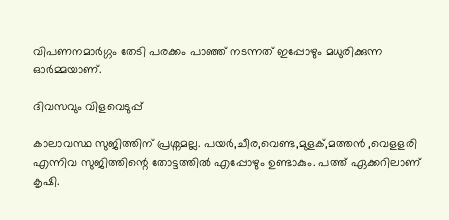വിപണനമാര്‍ഗ്ഗം തേടി പരക്കം പാഞ്ഞ് നടന്നത് ഇപ്പോഴും മധുരിക്കുന്ന ഓര്‍മ്മയാണ്.

ദിവസവും വിളവെടുപ്പ്

കാലാവസ്ഥ സുജിത്തിന് പ്രശ്നമല്ല. പയര്‍,ചീര,വെണ്ട,മുളക്,മത്തന്‍ ,വെളളരി എന്നിവ സുജിത്തിന്റെ തോട്ടത്തില്‍ എപ്പോഴും ഉണ്ടാകും. പത്ത് ഏക്കറിലാണ് കൃഷി.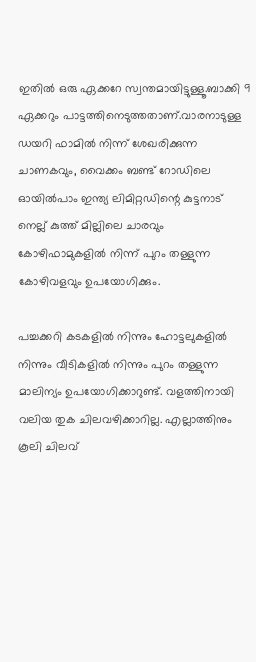ഇതില്‍ ഒരു ഏക്കറേ സ്വന്തമായിട്ടുള്ളൂ.ബാക്കി 9 ഏക്കറും പാട്ടത്തിനെടുത്തതാണ്.വാരനാടുള്ള ഡയറി ഫാമില്‍ നിന്ന് ശേഖരിക്കുന്ന ചാണകവും, വൈക്കം ബണ്ട് റോഡിലെ ഓയില്‍പാം ഇന്ത്യ ലിമിറ്റഡിന്റെ കുട്ടനാട് നെല്ല് കുത്ത് മില്ലിലെ ചാരവും കോഴിഫാമുകളില്‍ നിന്ന് പുറം തള്ളുന്ന കോഴിവളവും ഉപയോഗിക്കും.

പച്ചക്കറി കടകളില്‍ നിന്നും ഹോട്ടലുകളില്‍ നിന്നും വീടികളില്‍ നിന്നും പുറം തള്ളുന്ന മാലിന്യം ഉപയോഗിക്കാറുണ്ട്. വളത്തിനായി വലിയ തുക ചിലവഴിക്കാറില്ല. എല്ലാത്തിനും കൂലി ചിലവ്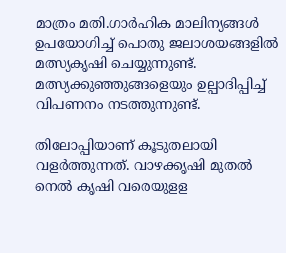മാത്രം മതി.ഗാര്‍ഹിക മാലിന്യങ്ങള്‍ ഉപയോഗിച്ച് പൊതു ജലാശയങ്ങളില്‍ മത്സ്യകൃഷി ചെയ്യുന്നുണ്ട്. മത്സ്യക്കുഞ്ഞുങ്ങളെയും ഉല്പാദിപ്പിച്ച് വിപണനം നടത്തുന്നുണ്ട്.

തിലോപ്പിയാണ് കൂടുതലായി വളര്‍ത്തുന്നത്. വാഴക്കൃഷി മുതല്‍ നെല്‍ കൃഷി വരെയുളള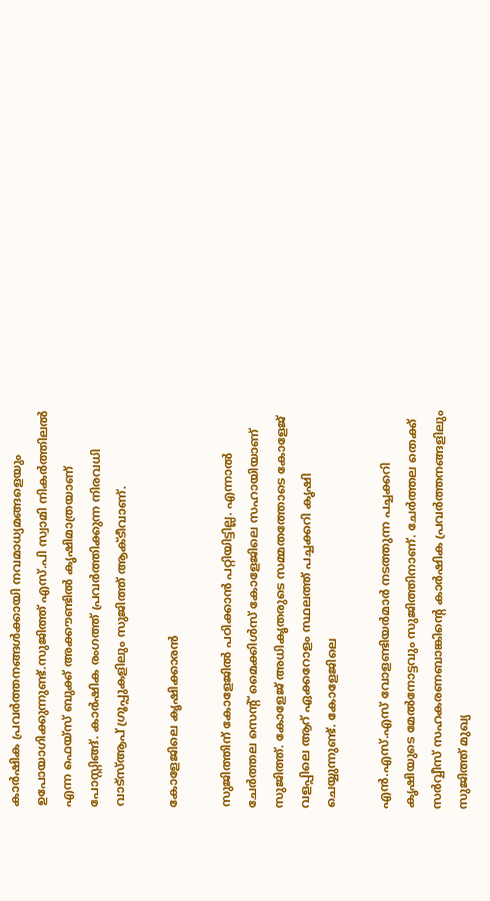കാര്‍ഷിക പ്രവര്‍ത്തനങ്ങള്‍ക്കായി നവമാധ്യമങ്ങളെയും ഉപോയാഗിക്കുന്നുണ്ട്.സുജിത്ത് എസ്.പി സ്വാമി നികര്‍ത്തിലല്‍ എന്ന ഫെയ്‌സ് ബുക്ക് അക്കൗണ്ടില്‍ കൃഷിമാത്രയാണ് പോസ്റ്റിങ്ങ്. കാര്‍ഷിക രംഗത്ത് പ്രവര്‍ത്തിക്കുന്ന നിരവധി വാട്‌സ്ആപ് ഗ്രൂപ്പുകളിലും സുജിത്ത് ആക്ടീവാണ്.

കോളേജിലെ കൃഷിക്കാരന്‍

സുജിത്തിന് കോളേജില്‍ പഠിക്കാന്‍ പറ്റിയിട്ടില്ല. എന്നാല്‍ ചേര്‍ത്തല സെന്റ് മൈക്കിള്‍സ് കോളേജിലെ സഹായിയാണ് സുജിത്ത്. കോളേജ് അധികൃതരുടെ സമ്മതത്തോടെ കോളേജ് വളപ്പിലെ ആറ് ഏക്കറോളം സ്ഥലത്ത് പച്ചക്കറി കൃഷി ചെയ്യുന്നുണ്ട്. കോളേജിലെ

എന്‍.എസ്.എസ് വോളണ്ടിയര്‍മാര്‍ നടത്തുന്ന പച്ചക്കറി കൃഷിയുടെ മേല്‍നോട്ടവും സുജിത്തിനാണ്. ചേര്‍ത്തല തെക്ക് സര്‍വ്വീസ് സഹകരണബാങ്കിന്റെ കാര്‍ഷിക പ്രവര്‍ത്തനങ്ങളിലും സുജിത്ത് മുഖ്യ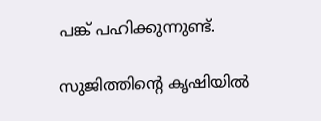പങ്ക് പഹിക്കുന്നുണ്ട്.

സുജിത്തിന്റെ കൃഷിയില്‍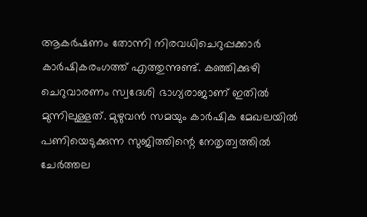ആകര്‍ഷണം തോന്നി നിരവധിചെറുപ്പക്കാര്‍ കാര്‍ഷികരംഗത്ത് എത്തുന്നുണ്ട്. കഞ്ഞിക്കുഴി ചെറുവാരണം സ്വദേശി ഭാഗ്യരാജാണ് ഇതില്‍ മുന്നിലുള്ളത്. മുഴുവന്‍ സമയും കാര്‍ഷിക മേഖലയില്‍ പണിയെടുക്കുന്ന സുജിത്തിന്റെ നേതൃത്വത്തില്‍ ചേര്‍ത്തല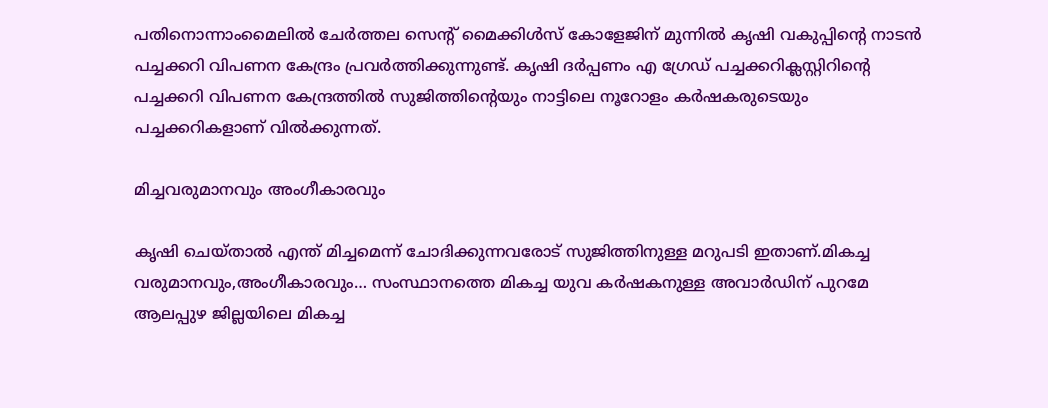പതിനൊന്നാംമൈലില്‍ ചേര്‍ത്തല സെന്റ് മൈക്കിള്‍സ് കോളേജിന് മുന്നില്‍ കൃഷി വകുപ്പിന്റെ നാടന്‍ പച്ചക്കറി വിപണന കേന്ദ്രം പ്രവര്‍ത്തിക്കുന്നുണ്ട്. കൃഷി ദര്‍പ്പണം എ ഗ്രേഡ് പച്ചക്കറിക്ലസ്റ്റിറിന്റെ പച്ചക്കറി വിപണന കേന്ദ്രത്തില്‍ സുജിത്തിന്റെയും നാട്ടിലെ നൂറോളം കര്‍ഷകരുടെയും പച്ചക്കറികളാണ് വില്‍ക്കുന്നത്.

മിച്ചവരുമാനവും അംഗീകാരവും

കൃഷി ചെയ്താല്‍ എന്ത് മിച്ചമെന്ന് ചോദിക്കുന്നവരോട് സുജിത്തിനുള്ള മറുപടി ഇതാണ്.മികച്ച വരുമാനവും,അംഗീകാരവും… സംസ്ഥാനത്തെ മികച്ച യുവ കര്‍ഷകനുള്ള അവാര്‍ഡിന് പുറമേ ആലപ്പുഴ ജില്ലയിലെ മികച്ച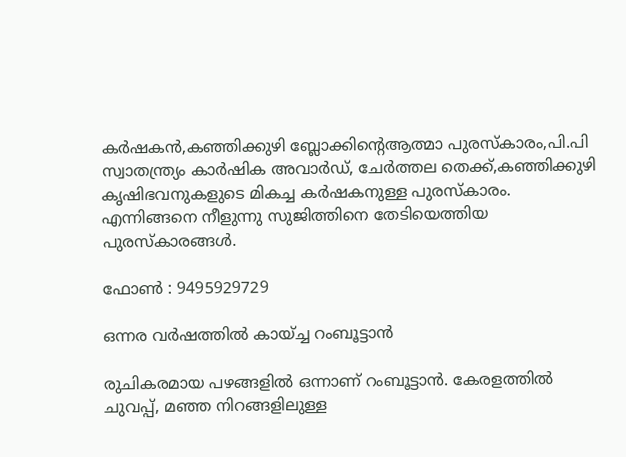കര്‍ഷകന്‍,കഞ്ഞിക്കുഴി ബ്ലോക്കിന്റെആത്മാ പുരസ്‌കാരം,പി.പി സ്വാതന്ത്ര്യം കാര്‍ഷിക അവാര്‍ഡ്, ചേര്‍ത്തല തെക്ക്,കഞ്ഞിക്കുഴി കൃഷിഭവനുകളുടെ മികച്ച കര്‍ഷകനുള്ള പുരസ്‌കാരം. എന്നിങ്ങനെ നീളുന്നു സുജിത്തിനെ തേടിയെത്തിയ പുരസ്‌കാരങ്ങള്‍.

ഫോണ്‍ : 9495929729

ഒന്നര വര്‍ഷത്തില്‍ കായ്ച്ച റംബൂട്ടാന്‍

രുചികരമായ പഴങ്ങളില്‍ ഒന്നാണ് റംബൂട്ടാന്‍. കേരളത്തില്‍ ചുവപ്പ്, മഞ്ഞ നിറങ്ങളിലുള്ള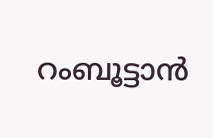റംബൂട്ടാന്‍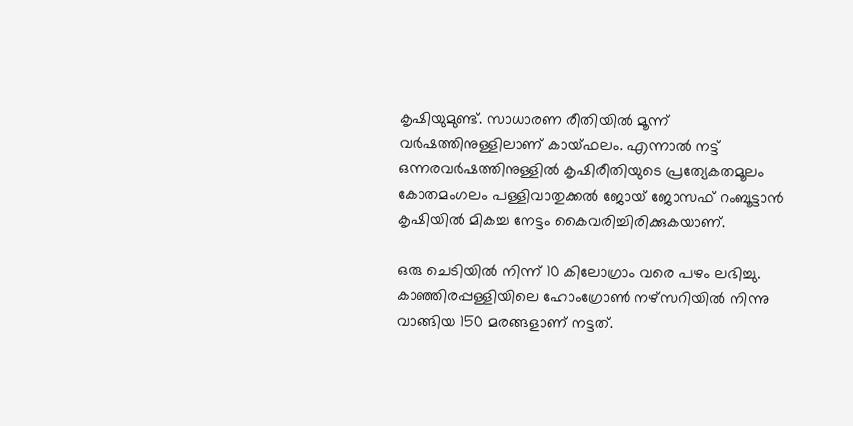കൃഷിയുമുണ്ട്. സാധാരണ രീതിയില്‍ മൂന്ന് വര്‍ഷത്തിനുള്ളിലാണ് കായ്ഫലം. എന്നാല്‍ നട്ട് ഒന്നരവര്‍ഷത്തിനുള്ളില്‍ കൃഷിരീതിയുടെ പ്രത്യേകതമൂലം കോതമംഗലം പള്ളിവാതുക്കല്‍ ജോയ് ജോസഫ് റംബൂട്ടാന്‍ കൃഷിയില്‍ മികച്ച നേട്ടം കൈവരിച്ചിരിക്കുകയാണ്.

ഒരു ചെടിയില്‍ നിന്ന് 10 കിലോഗ്രാം വരെ പഴം ലഭിച്ചു. കാഞ്ഞിരപ്പള്ളിയിലെ ഹോംഗ്രോണ്‍ നഴ്‌സറിയില്‍ നിന്നു വാങ്ങിയ 150 മരങ്ങളാണ് നട്ടത്.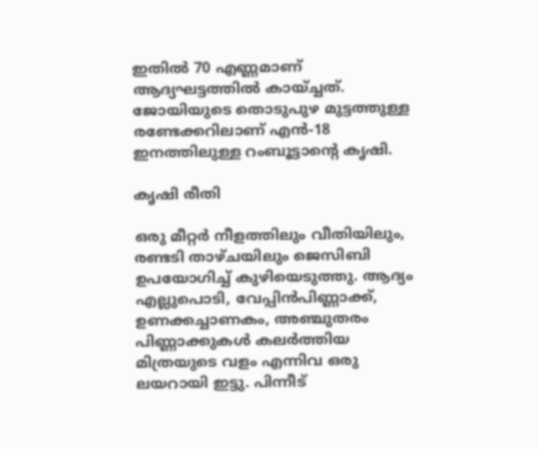ഇതില്‍ 70 എണ്ണമാണ് ആദ്യഘട്ടത്തില്‍ കായ്ച്ചത്. ജോയിയുടെ തൊടുപുഴ മുട്ടത്തുള്ള രണ്ടേക്കറിലാണ് എന്‍-18 ഇനത്തിലുള്ള റംബൂട്ടാന്റെ കൃഷി.

കൃഷി രീതി

ഒരു മീറ്റര്‍ നീളത്തിലും വീതിയിലും, രണ്ടടി താഴ്ചയിലും ജെസിബി ഉപയോഗിച്ച് കുഴിയെടുത്തു. ആദ്യം എല്ലുപൊടി, വേപ്പിന്‍പിണ്ണാക്ക്, ഉണക്കച്ചാണകം, അഞ്ചുതരം പിണ്ണാക്കുകള്‍ കലര്‍ത്തിയ മിത്രയുടെ വളം എന്നിവ ഒരു ലയറായി ഇട്ടു. പിന്നീട്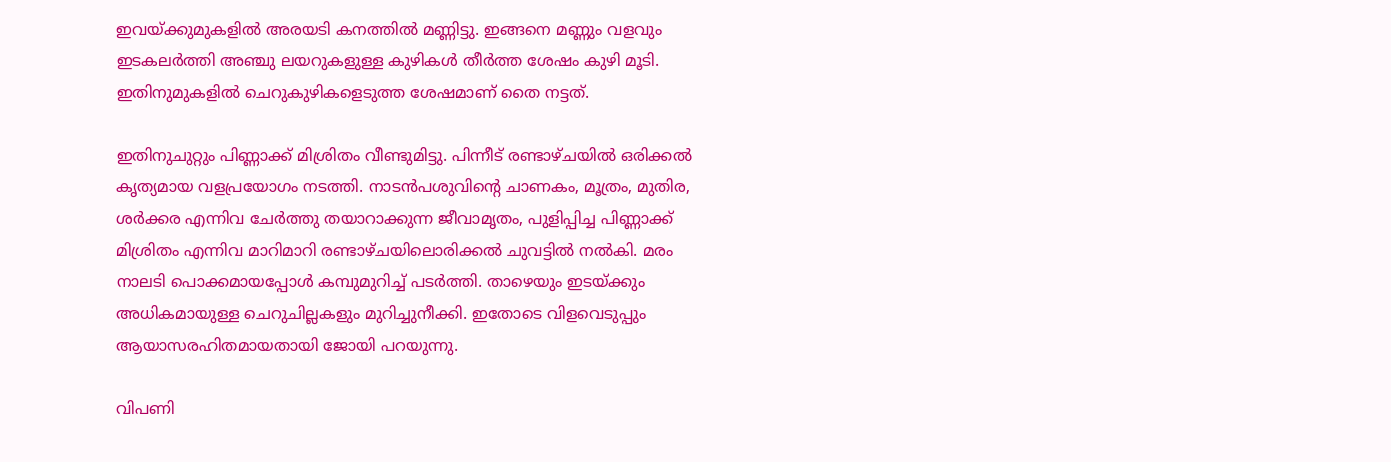ഇവയ്‌ക്കുമുകളില്‍ അരയടി കനത്തില്‍ മണ്ണിട്ടു. ഇങ്ങനെ മണ്ണും വളവും ഇടകലര്‍ത്തി അഞ്ചു ലയറുകളുള്ള കുഴികള്‍ തീര്‍ത്ത ശേഷം കുഴി മൂടി. ഇതിനുമുകളില്‍ ചെറുകുഴികളെടുത്ത ശേഷമാണ് തൈ നട്ടത്.

ഇതിനുചുറ്റും പിണ്ണാക്ക് മിശ്രിതം വീണ്ടുമിട്ടു. പിന്നീട് രണ്ടാഴ്ചയില്‍ ഒരിക്കല്‍ കൃത്യമായ വളപ്രയോഗം നടത്തി. നാടന്‍പശുവിന്റെ ചാണകം, മൂത്രം, മുതിര, ശര്‍ക്കര എന്നിവ ചേര്‍ത്തു തയാറാക്കുന്ന ജീവാമൃതം, പുളിപ്പിച്ച പിണ്ണാക്ക് മിശ്രിതം എന്നിവ മാറിമാറി രണ്ടാഴ്ചയിലൊരിക്കല്‍ ചുവട്ടില്‍ നല്‍കി. മരം നാലടി പൊക്കമായപ്പോള്‍ കമ്പുമുറിച്ച് പടര്‍ത്തി. താഴെയും ഇടയ്‌ക്കും അധികമായുള്ള ചെറുചില്ലകളും മുറിച്ചുനീക്കി. ഇതോടെ വിളവെടുപ്പും ആയാസരഹിതമായതായി ജോയി പറയുന്നു.

വിപണി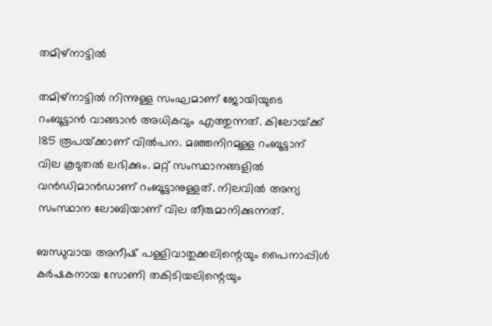തമിഴ്‌നാട്ടില്‍

തമിഴ്‌നാട്ടില്‍ നിന്നുള്ള സംഘമാണ് ജോയിയുടെ റംബൂട്ടാന്‍ വാങ്ങാന്‍ അധികവും എത്തുന്നത്. കിലോയ്‌ക്ക് 185 രൂപയ്‌ക്കാണ് വില്‍പന. മഞ്ഞനിറമുള്ള റംബൂട്ടാന് വില കൂടുതല്‍ ലഭിക്കും. മറ്റ് സംസ്ഥാനങ്ങളില്‍ വന്‍ഡിമാന്‍ഡാണ് റംബൂട്ടാനുള്ളത്. നിലവില്‍ അന്യ സംസ്ഥാന ലോബിയാണ് വില തീരുമാനിക്കുന്നത്.

ബന്ധുവായ അനീഷ് പള്ളിവാതുക്കലിന്റെയും പൈനാപ്പിള്‍ കര്‍ഷകനായ സോണി തകിടിയലിന്റെയും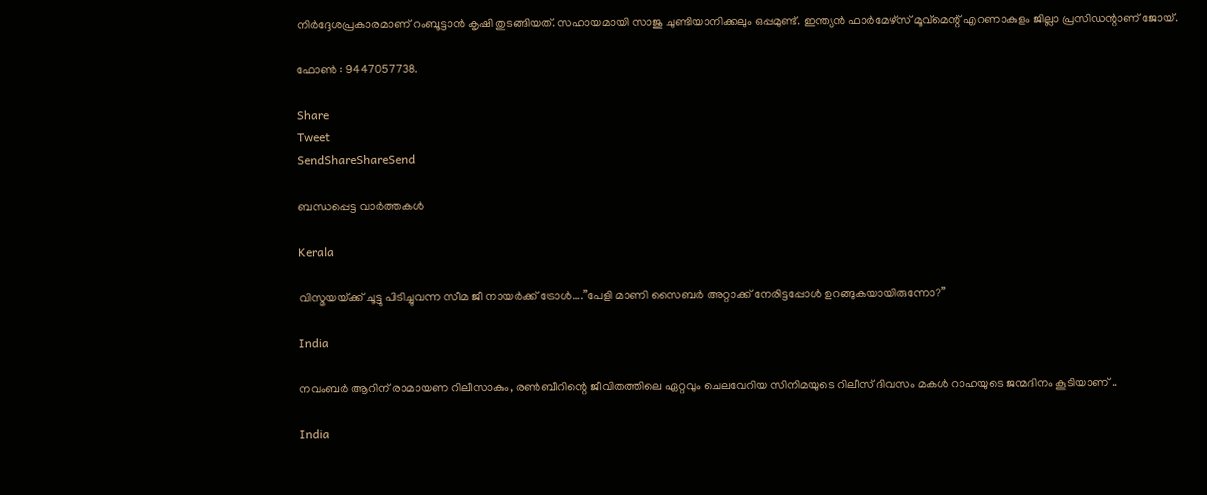നിര്‍ദ്ദേശപ്രകാരമാണ് റംബൂട്ടാന്‍ കൃഷി തുടങ്ങിയത്. സഹായമായി സാജു ചുണ്ടിയാനിക്കലും ഒപ്പമുണ്ട്. ഇന്ത്യന്‍ ഫാര്‍മേഴ്‌സ് മൂവ്‌മെന്റ് എറണാകുളം ജില്ലാ പ്രസിഡന്റാണ് ജോയ്.

ഫോണ്‍ : 9447057738.

Share
Tweet
SendShareShareSend

ബന്ധപ്പെട്ട വാര്‍ത്തകള്‍

Kerala

വിസ്മയയ്‌ക്ക് ചൂട്ടു പിടിച്ചുവന്ന സീമ ജീ നായര്‍ക്ക് ട്രോള്‍….”പേളി മാണി സൈബര്‍ അറ്റാക്ക് നേരിട്ടപ്പോള്‍ ഉറങ്ങുകയായിരുന്നോ?”

India

നവംബര്‍ ആറിന് രാമായണ റിലീസാകും, രണ്‍ബീറിന്റെ ജീവിതത്തിലെ ഏറ്റവും ചെലവേറിയ സിനിമയുടെ റിലീസ് ദിവസം മകള്‍ റാഹയുടെ ജന്മദിനം കൂടിയാണ് ..

India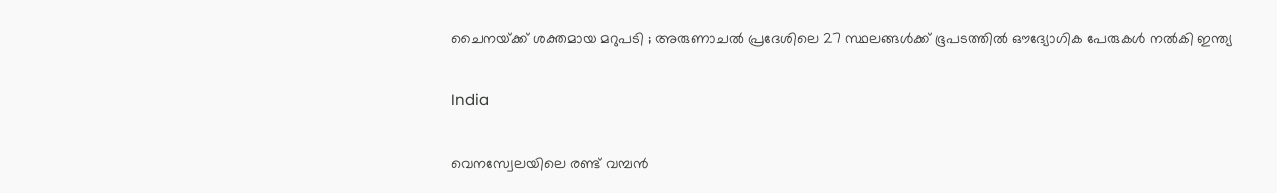ചൈനയ്‌ക്ക് ശക്തമായ മറുപടി ; അരുണാചൽ പ്രദേശിലെ 27 സ്ഥലങ്ങൾക്ക് ഭൂപടത്തിൽ ഔദ്യോഗിക പേരുകൾ നൽകി ഇന്ത്യ

India

വെനസ്വേലയിലെ രണ്ട് വമ്പന്‍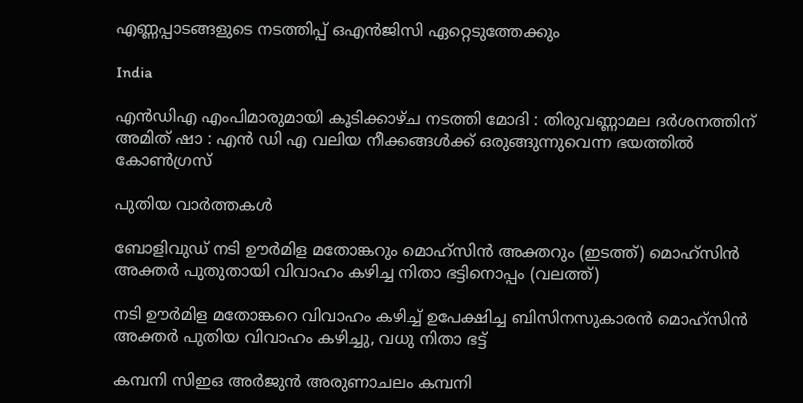എണ്ണപ്പാടങ്ങളുടെ നടത്തിപ്പ് ഒഎന്‍ജിസി ഏറ്റെടുത്തേക്കും

India

എൻഡിഎ എംപിമാരുമായി കൂടിക്കാഴ്ച നടത്തി മോദി : തിരുവണ്ണാമല ദർശനത്തിന് അമിത് ഷാ : എൻ ഡി എ വലിയ നീക്കങ്ങൾക്ക് ഒരുങ്ങുന്നുവെന്ന ഭയത്തിൽ കോൺഗ്രസ്

പുതിയ വാര്‍ത്തകള്‍

ബോളിവുഡ് നടി ഊര്‍മിള മതോങ്കറും മൊഹ്സിന്‍ അക്തറും (ഇടത്ത്) മൊഹ്സിന്‍ അക്തര്‍ പുതുതായി വിവാഹം കഴിച്ച നിതാ ഭട്ടിനൊപ്പം (വലത്ത്)

നടി ഊര്‍മിള മതോങ്കറെ വിവാഹം കഴിച്ച് ഉപേക്ഷിച്ച ബിസിനസുകാരന്‍ മൊഹ്സിന്‍ അക്തര്‍ പുതിയ വിവാഹം കഴിച്ചു, വധു നിതാ ഭട്ട്

കമ്പനി സിഇഒ അര്‍ജുന്‍ അരുണാചലം കമ്പനി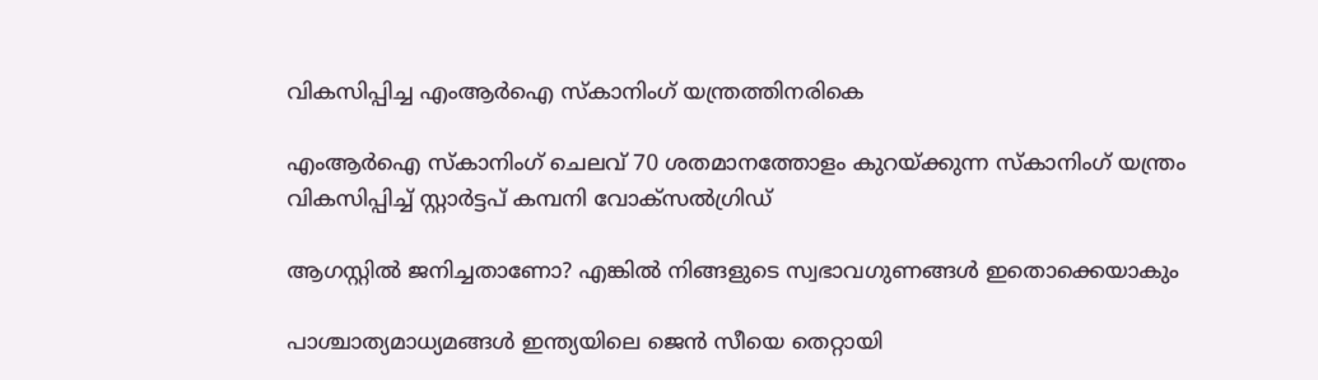വികസിപ്പിച്ച എംആര്‍ഐ സ്കാനിംഗ് യന്ത്രത്തിനരികെ

എംആര്‍ഐ സ്കാനിംഗ് ചെലവ് 70 ശതമാനത്തോളം കുറയ്‌ക്കുന്ന സ്കാനിംഗ് യന്ത്രം വികസിപ്പിച്ച് സ്റ്റാര്‍ട്ടപ് കമ്പനി വോക്സല്‍ഗ്രിഡ്

ആഗസ്റ്റിൽ ജനിച്ചതാണോ? എങ്കിൽ നിങ്ങളുടെ സ്വഭാവഗുണങ്ങൾ ഇതൊക്കെയാകും

പാശ്ചാത്യമാധ്യമങ്ങള്‍ ഇന്ത്യയിലെ ജെന്‍ സീയെ തെറ്റായി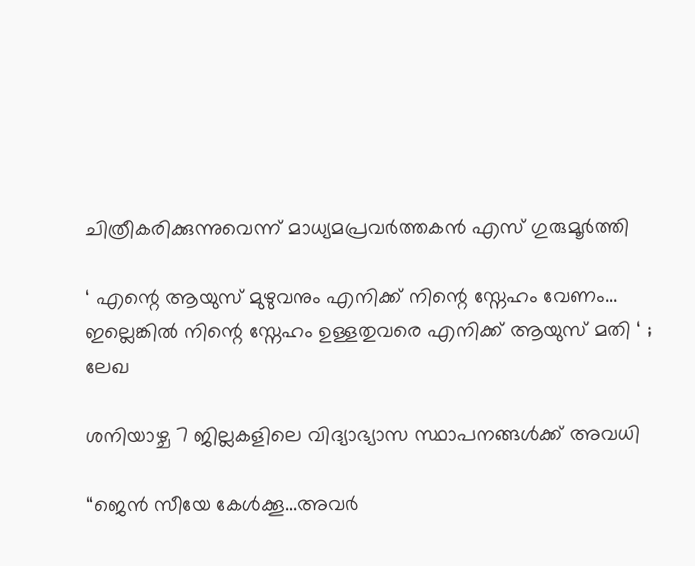ചിത്രീകരിക്കുന്നുവെന്ന് മാധ്യമപ്രവര്‍ത്തകന്‍ എസ് ഗുരുമൂര്‍ത്തി

‘ എന്റെ ആയുസ് മുഴുവനും എനിക്ക് നിന്റെ സ്നേഹം വേണം… ഇല്ലെങ്കിൽ നിന്റെ സ്നേഹം ഉള്ളതുവരെ എനിക്ക് ആയുസ് മതി ‘ ; ലേഖ

ശനിയാഴ്ച 7 ജില്ലകളിലെ വിദ്യാഭ്യാസ സ്ഥാപനങ്ങള്‍ക്ക് അവധി

“ജെന്‍ സീയേ കേള്‍ക്കൂ…അവര്‍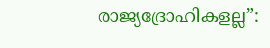രാജ്യദ്രോഹികളല്ല”: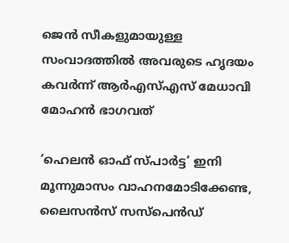ജെന്‍ സീകളുമായുള്ള സംവാദത്തില്‍ അവരുടെ ഹൃദയം കവര്‍ന്ന് ആര്‍എസ്എസ് മേധാവി മോഹന്‍ ഭാഗവത്

‘ഹെലന്‍ ഓഫ് സ്പാര്‍ട്ട’ ഇനി മൂന്നുമാസം വാഹനമോടിക്കേണ്ട, ലൈസന്‍സ് സസ്‌പെന്‍ഡ്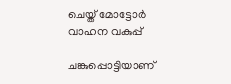ചെയ്ത് മോട്ടോര്‍ വാഹന വകുപ്പ്

ചങ്കുപ്പൊട്ടിയാണ്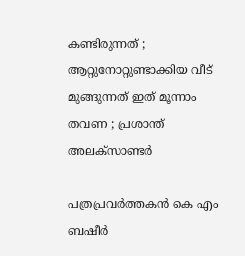കണ്ടിരുന്നത് ; ആറ്റുനോറ്റുണ്ടാക്കിയ വീട് മുങ്ങുന്നത് ഇത് മൂന്നാം തവണ ; പ്രശാന്ത് അലക്സാണ്ടർ

പത്രപ്രവര്‍ത്തകന്‍ കെ എം ബഷീര്‍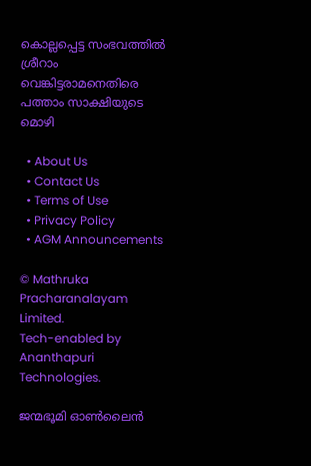കൊല്ലപ്പെട്ട സംഭവത്തില്‍ ശ്രീറാം വെങ്കിട്ടരാമനെതിരെ പത്താം സാക്ഷിയുടെ മൊഴി

  • About Us
  • Contact Us
  • Terms of Use
  • Privacy Policy
  • AGM Announcements

© Mathruka Pracharanalayam Limited.
Tech-enabled by Ananthapuri Technologies.

ജന്മഭൂമി ഓണ്‍ലൈന്‍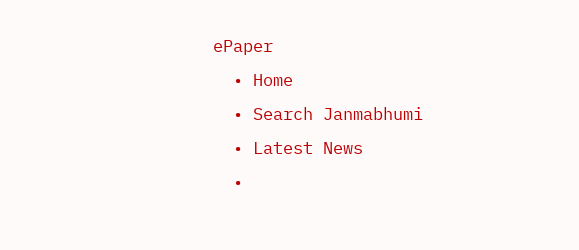ePaper
  • Home
  • Search Janmabhumi
  • Latest News
  •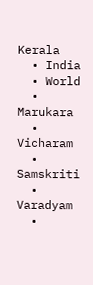Kerala
  • India
  • World
  • Marukara
  • Vicharam
  • Samskriti
  • Varadyam
  •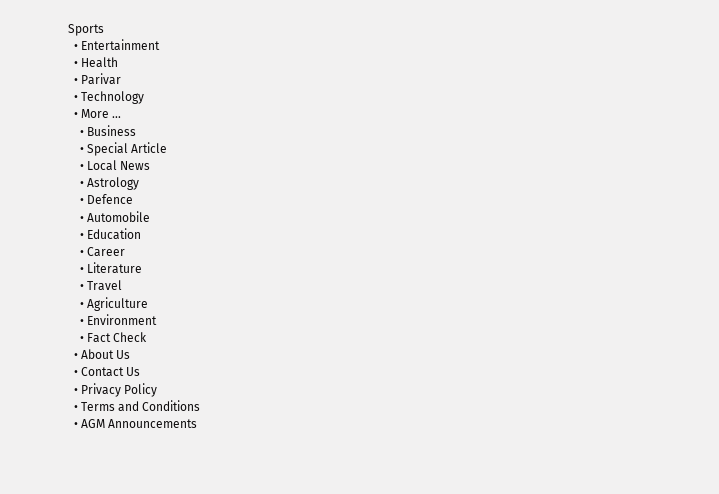Sports
  • Entertainment
  • Health
  • Parivar
  • Technology
  • More …
    • Business
    • Special Article
    • Local News
    • Astrology
    • Defence
    • Automobile
    • Education
    • Career
    • Literature
    • Travel
    • Agriculture
    • Environment
    • Fact Check
  • About Us
  • Contact Us
  • Privacy Policy
  • Terms and Conditions
  • AGM Announcements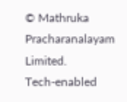© Mathruka Pracharanalayam Limited.
Tech-enabled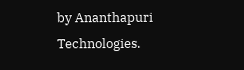by Ananthapuri Technologies.